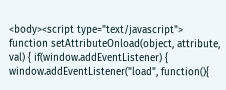<body><script type="text/javascript"> function setAttributeOnload(object, attribute, val) { if(window.addEventListener) { window.addEventListener("load", function(){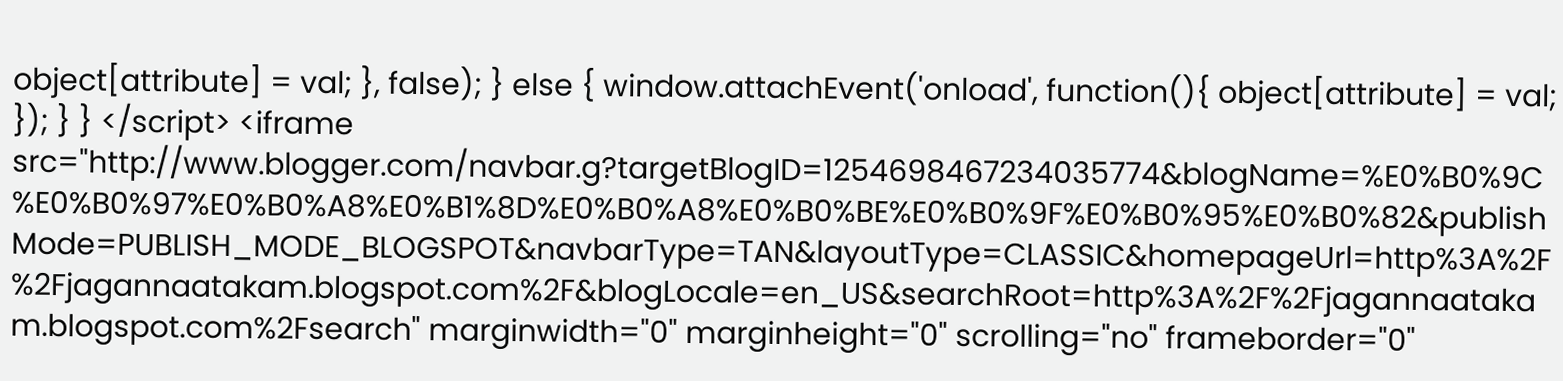object[attribute] = val; }, false); } else { window.attachEvent('onload', function(){ object[attribute] = val; }); } } </script> <iframe src="http://www.blogger.com/navbar.g?targetBlogID=1254698467234035774&blogName=%E0%B0%9C%E0%B0%97%E0%B0%A8%E0%B1%8D%E0%B0%A8%E0%B0%BE%E0%B0%9F%E0%B0%95%E0%B0%82&publishMode=PUBLISH_MODE_BLOGSPOT&navbarType=TAN&layoutType=CLASSIC&homepageUrl=http%3A%2F%2Fjagannaatakam.blogspot.com%2F&blogLocale=en_US&searchRoot=http%3A%2F%2Fjagannaatakam.blogspot.com%2Fsearch" marginwidth="0" marginheight="0" scrolling="no" frameborder="0"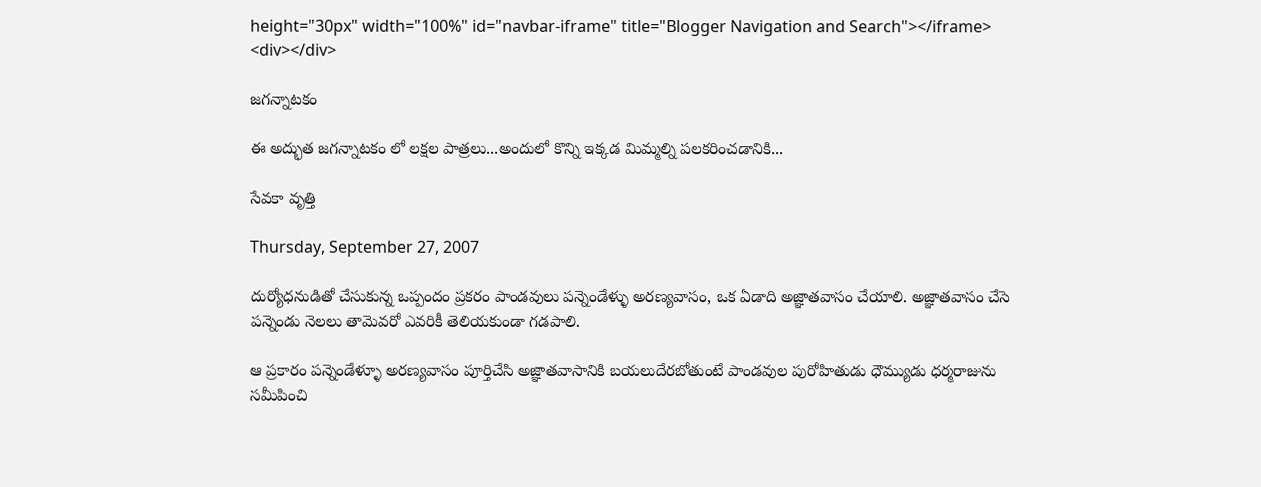height="30px" width="100%" id="navbar-iframe" title="Blogger Navigation and Search"></iframe> <div></div>

జగన్నాటకం

ఈ అద్భుత జగన్నాటకం లో లక్షల పాత్రలు...అందులో కొన్ని ఇక్కడ మిమ్మల్ని పలకరించడానికి...

సేవకా వృత్తి

Thursday, September 27, 2007

దుర్యోధనుడితో చేసుకున్న ఒప్పందం ప్రకరం పాండవులు పన్నెండేళ్ళు అరణ్యవాసం, ఒక ఏడాది అజ్ఞాతవాసం చేయాలి. అజ్ఞాతవాసం చేసె పన్నెండు నెలలు తామెవరో ఎవరికీ తెలియకుండా గడపాలి.

ఆ ప్రకారం పన్నెండేళ్ళూ అరణ్యవాసం పూర్తిచేసి అజ్ఞాతవాసానికి బయలుదేరబోతుంటే పాండవుల పురోహితుడు ధౌమ్యుడు ధర్మరాజును సమీపించి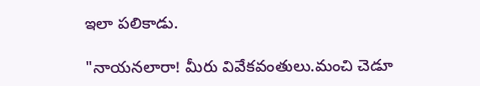ఇలా పలికాడు.

"నాయనలారా! మీరు వివేకవంతులు.మంచి చెడూ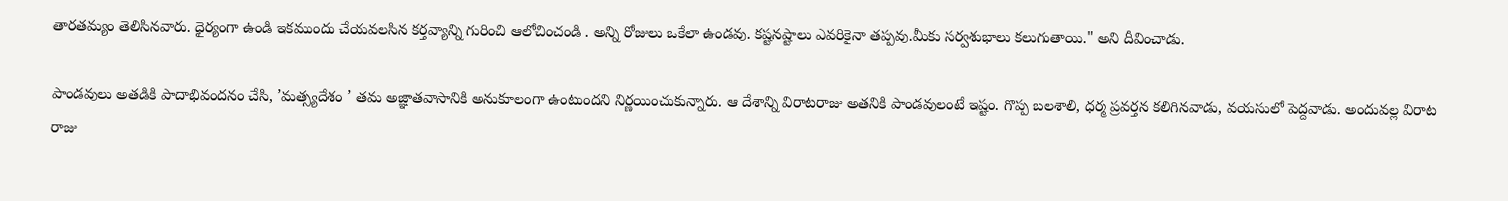తారతమ్యం తెలిసినవారు. ధైర్యంగా ఉండి ఇకముందు చేయవలసిన కర్తవ్యాన్ని గురించి ఆలోచించండి . అన్ని రోజులు ఒకేలా ఉండవు. కష్టనష్టాలు ఎవరికైనా తప్పవు.మీకు సర్వశుభాలు కలుగుతాయి." అని దీవించాడు.

పాండవులు అతడికి పాదాభివందనం చేసి, ’మత్స్యదేశం ’ తమ అజ్ఞాతవాసానికి అనుకూలంగా ఉంటుందని నిర్ణయించుకున్నారు. ఆ దేశాన్ని విరాటరాజు అతనికి పాండవులంటే ఇష్టం. గొప్ప బలశాలి, ధర్మ ప్రవర్తన కలిగినవాడు, వయసులో పెద్దవాడు. అందువల్ల విరాట రాజు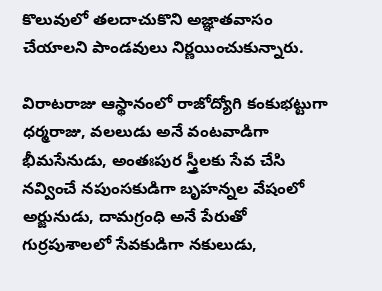కొలువులో తలదాచుకొని అజ్ఞాతవాసం చేయాలని పాండవులు నిర్ణయించుకున్నారు.

విరాటరాజు ఆస్థానంలో రాజోద్యోగి కంకుభట్టుగా ధర్మరాజు, వలలుడు అనే వంటవాడిగా భీమసేనుడు, అంతఃపుర స్త్రీలకు సేవ చేసి నవ్వించే నపుంసకుడిగా బృహన్నల వేషంలో అర్జునుడు, దామగ్రంధి అనే పేరుతో గుర్రపుశాలలో సేవకుడిగా నకులుడు,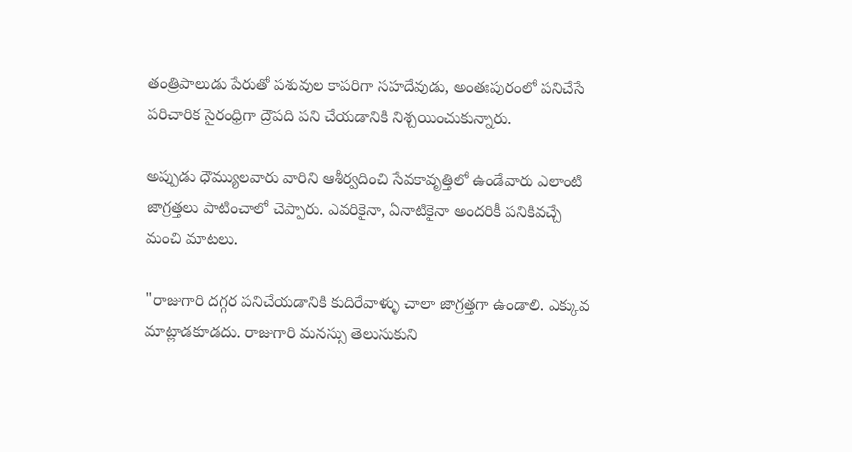తంత్రిపాలుడు పేరుతో పశువుల కాపరిగా సహదేవుడు, అంతఃపురంలో పనిచేసే పరిచారిక సైరంధ్రిగా ద్రౌపది పని చేయడానికి నిశ్చయించుకున్నారు.

అప్పుడు ధౌమ్యులవారు వారిని ఆశీర్వదించి సేవకావృత్తిలో ఉండేవారు ఎలాంటి జాగ్రత్తలు పాటించాలో చెప్పారు. ఎవరికైనా, ఏనాటికైనా అందరికీ పనికివచ్చే మంచి మాటలు.

"రాజుగారి దగ్గర పనిచేయడానికి కుదిరేవాళ్ళు చాలా జాగ్రత్తగా ఉండాలి. ఎక్కువ మాట్లాడకూడదు. రాజుగారి మనస్సు తెలుసుకుని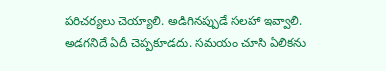పరిచర్యలు చెయ్యాలి. అడిగినప్పుడే సలహా ఇవ్వాలి. అడగనిదే ఏదీ చెప్పకూడదు. సమయం చూసి ఏలికను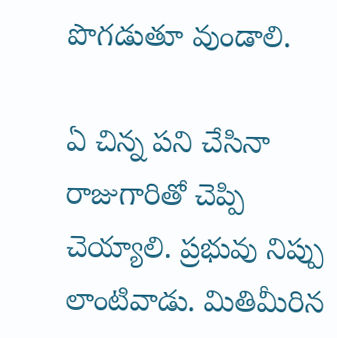పొగడుతూ వుండాలి.

ఏ చిన్న పని చేసినా రాజుగారితో చెప్పి చెయ్యాలి. ప్రభువు నిప్పు లాంటివాడు. మితిమీరిన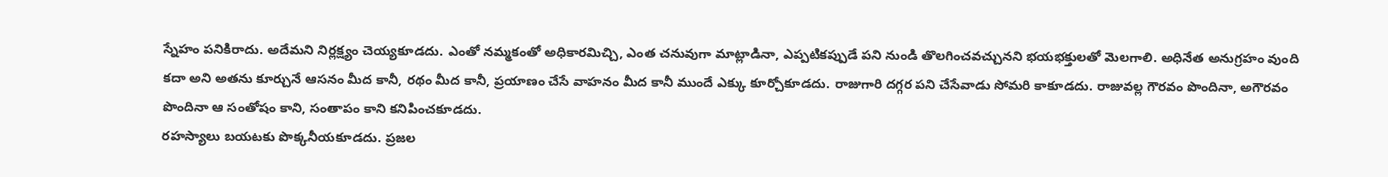స్నేహం పనికిరాదు. అదేమని నిర్లక్ష్యం చెయ్యకూడదు. ఎంతో నమ్మకంతో అధికారమిచ్చి, ఎంత చనువుగా మాట్లాడినా, ఎప్పటికప్పుడే పని నుండి తొలగించవచ్చునని భయభక్తులతో మెలగాలి. అధినేత అనుగ్రహం వుంది కదా అని అతను కూర్చునే ఆసనం మీద కానీ, రథం మీద కానీ, ప్రయాణం చేసే వాహనం మీద కానీ ముందే ఎక్కు కూర్చోకూడదు. రాజుగారి దగ్గర పని చేసేవాడు సోమరి కాకూడదు. రాజువల్ల గౌరవం పొందినా, అగౌరవం పొందినా ఆ సంతోషం కాని, సంతాపం కాని కనిపించకూడదు.
రహస్యాలు బయటకు పొక్కనీయకూడదు. ప్రజల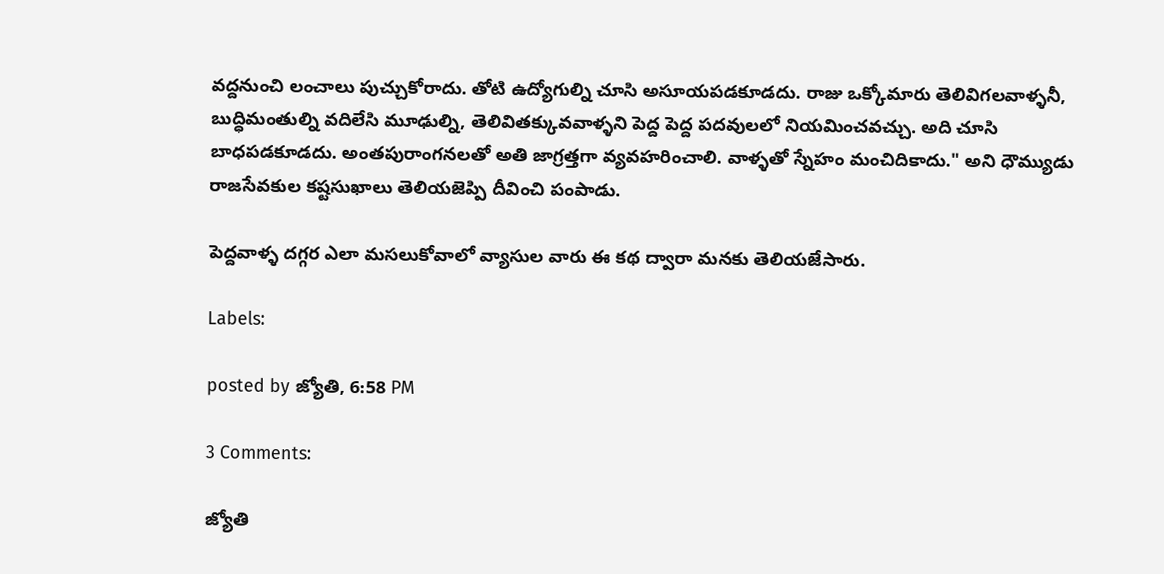వద్దనుంచి లంచాలు పుచ్చుకోరాదు. తోటి ఉద్యోగుల్ని చూసి అసూయపడకూడదు. రాజు ఒక్కోమారు తెలివిగలవాళ్ళనీ, బుద్ధిమంతుల్ని వదిలేసి మూఢుల్ని, తెలివితక్కువవాళ్ళని పెద్ద పెద్ద పదవులలో నియమించవచ్చు. అది చూసి బాధపడకూడదు. అంతపురాంగనలతో అతి జాగ్రత్తగా వ్యవహరించాలి. వాళ్ళతో స్నేహం మంచిదికాదు." అని ధౌమ్యుడు రాజసేవకుల కష్టసుఖాలు తెలియజెప్పి దీవించి పంపాడు.

పెద్దవాళ్ళ దగ్గర ఎలా మసలుకోవాలో వ్యాసుల వారు ఈ కథ ద్వారా మనకు తెలియజేసారు.

Labels:

posted by జ్యోతి, 6:58 PM

3 Comments:

జ్యోతి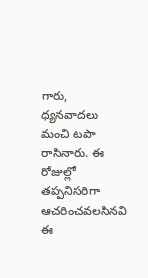గారు, ధ్యనవాదలు మంచి టపా రాసినారు. ఈ రోజుల్లో తప్పనిసరిగా ఆచరించవలసినవి ఈ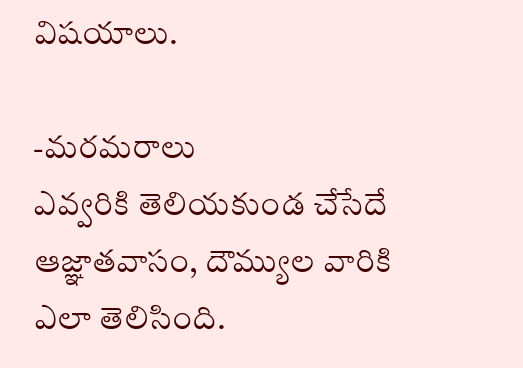విషయాలు.

-మరమరాలు
ఎవ్వరికి తెలియకుండ చేసేదే ఆజ్ఞాతవాసం, దౌమ్యుల వారికి ఎలా తెలిసింది.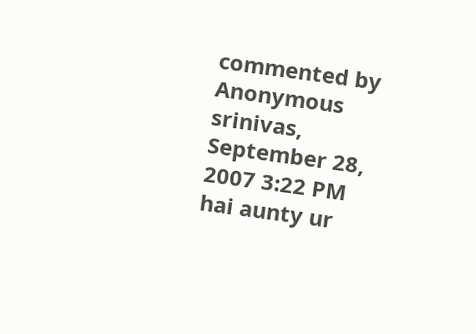commented by Anonymous srinivas, September 28, 2007 3:22 PM
hai aunty ur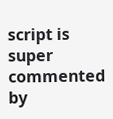script is super
commented by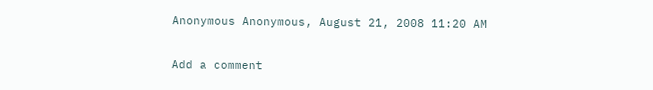Anonymous Anonymous, August 21, 2008 11:20 AM

Add a comment